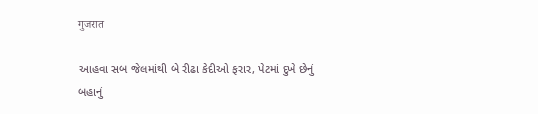गुजरात

આહવા સબ જેલમાંથી બે રીઢા કેદીઓ ફરાર, પેટમાં દુખે છેનું બહાનું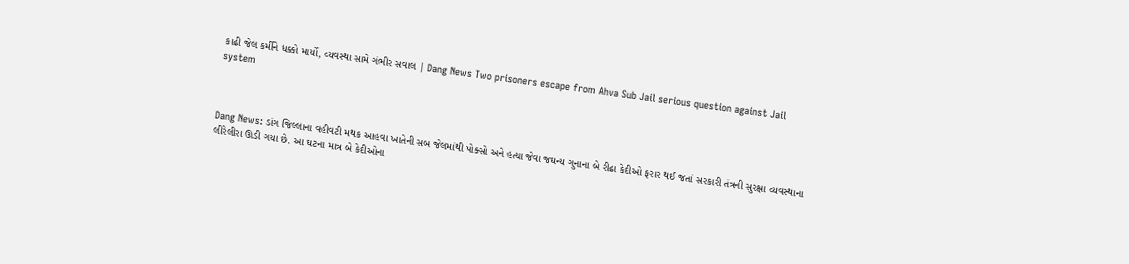કાઢી જેલ કર્મીને ધક્કો માર્યો, વ્યવસ્થા સામે ગંભીર સવાલ | Dang News Two prisoners escape from Ahva Sub Jail serious question against Jail system



Dang News: ડાંગ જિલ્લાના વહીવટી મથક આહવા ખાતેની સબ જેલમાંથી પોક્સો અને હત્યા જેવા જઘન્ય ગુનાના બે રીઢા કેદીઓ ફરાર થઈ જતાં સરકારી તંત્રની સુરક્ષા વ્યવસ્થાના લીરેલીરા ઊડી ગયા છે. આ ઘટના માત્ર બે કેદીઓના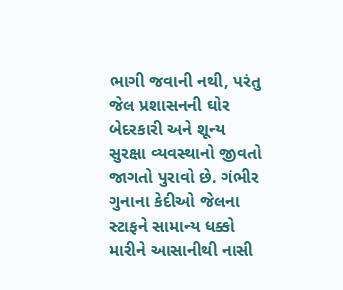ભાગી જવાની નથી, પરંતુ જેલ પ્રશાસનની ઘોર બેદરકારી અને શૂન્ય સુરક્ષા વ્યવસ્થાનો જીવતો જાગતો પુરાવો છે. ગંભીર ગુનાના કેદીઓ જેલના સ્ટાફને સામાન્ય ધક્કો મારીને આસાનીથી નાસી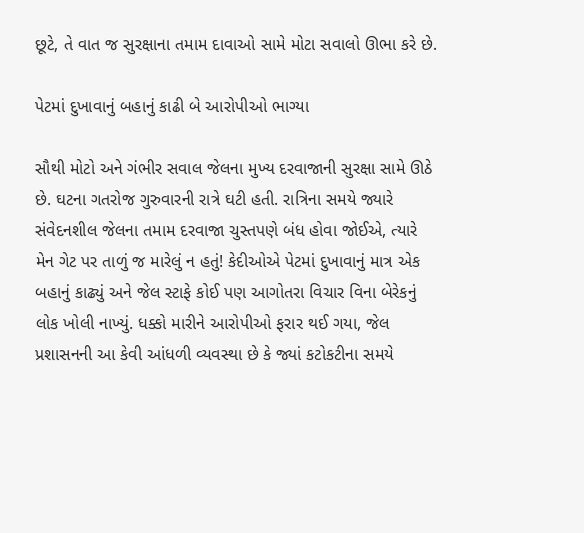છૂટે, તે વાત જ સુરક્ષાના તમામ દાવાઓ સામે મોટા સવાલો ઊભા કરે છે.

પેટમાં દુખાવાનું બહાનું કાઢી બે આરોપીઓ ભાગ્યા

સૌથી મોટો અને ગંભીર સવાલ જેલના મુખ્ય દરવાજાની સુરક્ષા સામે ઊઠે છે. ઘટના ગતરોજ ગુરુવારની રાત્રે ઘટી હતી. રાત્રિના સમયે જ્યારે સંવેદનશીલ જેલના તમામ દરવાજા ચુસ્તપણે બંધ હોવા જોઈએ, ત્યારે મેન ગેટ પર તાળું જ મારેલું ન હતું! કેદીઓએ પેટમાં દુખાવાનું માત્ર એક બહાનું કાઢ્યું અને જેલ સ્ટાફે કોઈ પણ આગોતરા વિચાર વિના બેરેકનું લોક ખોલી નાખ્યું. ધક્કો મારીને આરોપીઓ ફરાર થઈ ગયા, જેલ પ્રશાસનની આ કેવી આંધળી વ્યવસ્થા છે કે જ્યાં કટોકટીના સમયે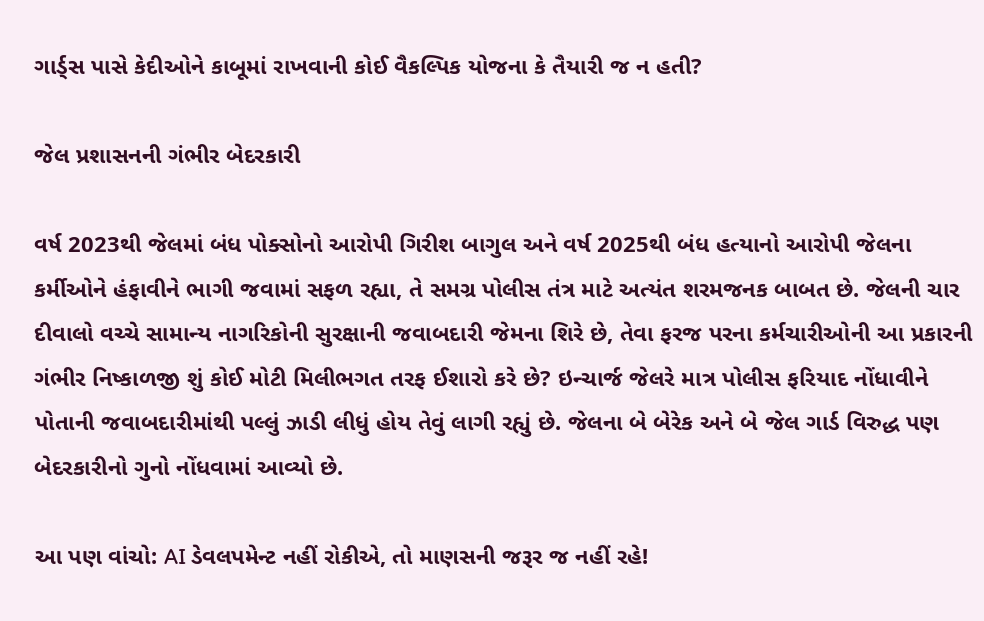ગાર્ડ્સ પાસે કેદીઓને કાબૂમાં રાખવાની કોઈ વૈકલ્પિક યોજના કે તૈયારી જ ન હતી?

જેલ પ્રશાસનની ગંભીર બેદરકારી

વર્ષ 2023થી જેલમાં બંધ પોક્સોનો આરોપી ગિરીશ બાગુલ અને વર્ષ 2025થી બંધ હત્યાનો આરોપી જેલના કર્મીઓને હંફાવીને ભાગી જવામાં સફળ રહ્યા, તે સમગ્ર પોલીસ તંત્ર માટે અત્યંત શરમજનક બાબત છે. જેલની ચાર દીવાલો વચ્ચે સામાન્ય નાગરિકોની સુરક્ષાની જવાબદારી જેમના શિરે છે, તેવા ફરજ પરના કર્મચારીઓની આ પ્રકારની ગંભીર નિષ્કાળજી શું કોઈ મોટી મિલીભગત તરફ ઈશારો કરે છે? ઇન્ચાર્જ જેલરે માત્ર પોલીસ ફરિયાદ નોંધાવીને પોતાની જવાબદારીમાંથી પલ્લું ઝાડી લીધું હોય તેવું લાગી રહ્યું છે. જેલના બે બેરેક અને બે જેલ ગાર્ડ વિરુદ્ધ પણ બેદરકારીનો ગુનો નોંધવામાં આવ્યો છે.

આ પણ વાંચો: AI ડેવલપમેન્ટ નહીં રોકીએ, તો માણસની જરૂર જ નહીં રહે!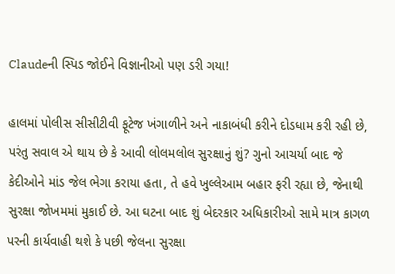Claudeની સ્પિડ જોઈને વિજ્ઞાનીઓ પણ ડરી ગયા!

હાલમાં પોલીસ સીસીટીવી ફૂટેજ ખંગાળીને અને નાકાબંધી કરીને દોડધામ કરી રહી છે, પરંતુ સવાલ એ થાય છે કે આવી લોલમલોલ સુરક્ષાનું શું? ગુનો આચર્યા બાદ જે કેદીઓને માંડ જેલ ભેગા કરાયા હતા, તે હવે ખુલ્લેઆમ બહાર ફરી રહ્યા છે, જેનાથી સુરક્ષા જોખમમાં મુકાઈ છે. આ ઘટના બાદ શું બેદરકાર અધિકારીઓ સામે માત્ર કાગળ પરની કાર્યવાહી થશે કે પછી જેલના સુરક્ષા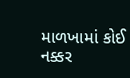માળખામાં કોઈ નક્કર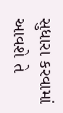સુધારા કરવામાં આવશે તે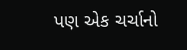પણ એક ચર્ચાનો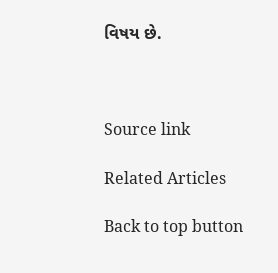વિષય છે.



Source link

Related Articles

Back to top button